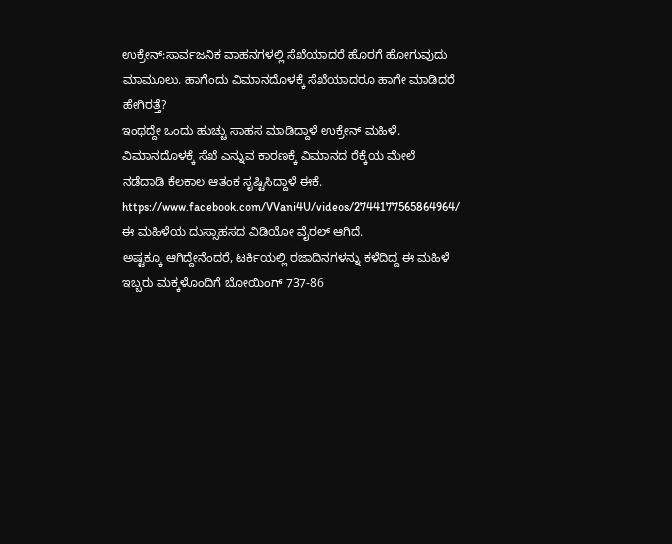ಉಕ್ರೇನ್‌:ಸಾರ್ವಜನಿಕ ವಾಹನಗಳಲ್ಲಿ ಸೆಖೆಯಾದರೆ ಹೊರಗೆ ಹೋಗುವುದು ಮಾಮೂಲು. ಹಾಗೆಂದು ವಿಮಾನದೊಳಕ್ಕೆ ಸೆಖೆಯಾದರೂ ಹಾಗೇ ಮಾಡಿದರೆ ಹೇಗಿರತ್ತೆ?
ಇಂಥದ್ದೇ ಒಂದು ಹುಚ್ಚು ಸಾಹಸ ಮಾಡಿದ್ದಾಳೆ ಉಕ್ರೇನ್‌ ಮಹಿಳೆ. ವಿಮಾನದೊಳಕ್ಕೆ ಸೆಖೆ ಎನ್ನುವ ಕಾರಣಕ್ಕೆ ವಿಮಾನದ ರೆಕ್ಕೆಯ ಮೇಲೆ ನಡೆದಾಡಿ ಕೆಲಕಾಲ ಆತಂಕ ಸೃಷ್ಟಿಸಿದ್ದಾಳೆ ಈಕೆ.
https://www.facebook.com/VVani4U/videos/2744177565864964/
ಈ ಮಹಿಳೆಯ ದುಸ್ಸಾಹಸದ ವಿಡಿಯೋ ವೈರಲ್‌ ಆಗಿದೆ.
ಅಷ್ಟಕ್ಕೂ ಆಗಿದ್ದೇನೆಂದರೆ, ಟರ್ಕಿಯಲ್ಲಿ ರಜಾದಿನಗಳನ್ನು ಕಳೆದಿದ್ದ ಈ ಮಹಿಳೆ ಇಬ್ಬರು ಮಕ್ಕಳೊಂದಿಗೆ ಬೋಯಿಂಗ್ 737-86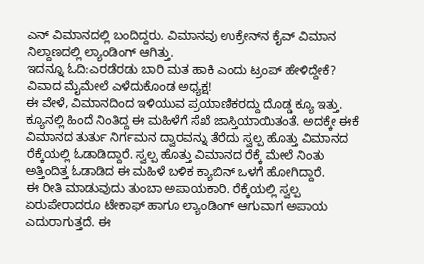ಎನ್ ವಿಮಾನದಲ್ಲಿ ಬಂದಿದ್ದರು. ವಿಮಾನವು ಉಕ್ರೇನ್‌ನ ಕೈವ್‌ ವಿಮಾನ ನಿಲ್ದಾಣದಲ್ಲಿ ಲ್ಯಾಂಡಿಂಗ್‌ ಆಗಿತ್ತು.
ಇದನ್ನೂ ಓದಿ:ಎರಡೆರಡು ಬಾರಿ ಮತ ಹಾಕಿ ಎಂದು ಟ್ರಂಪ್‌ ಹೇಳಿದ್ದೇಕೆ? ವಿವಾದ ಮೈಮೇಲೆ ಎಳೆದುಕೊಂಡ ಅಧ್ಯಕ್ಷ!
ಈ ವೇಳೆ, ವಿಮಾನದಿಂದ ಇಳಿಯುವ ಪ್ರಯಾಣಿಕರದ್ದು ದೊಡ್ಡ ಕ್ಯೂ ಇತ್ತು. ಕ್ಯೂನಲ್ಲಿ ಹಿಂದೆ ನಿಂತಿದ್ದ ಈ ಮಹಿಳೆಗೆ ಸೆಖೆ ಜಾಸ್ತಿಯಾಯಿತಂತೆ. ಅದಕ್ಕೇ ಈಕೆ ವಿಮಾನದ ತುರ್ತು ನಿರ್ಗಮನ ದ್ವಾರವನ್ನು ತೆರೆದು ಸ್ವಲ್ಪ ಹೊತ್ತು ವಿಮಾನದ ರೆಕ್ಕೆಯಲ್ಲಿ ಓಡಾಡಿದ್ದಾರೆ. ಸ್ವಲ್ಪ ಹೊತ್ತು ವಿಮಾನದ ರೆಕ್ಕೆ ಮೇಲೆ ನಿಂತು ಅತ್ತಿಂದಿತ್ತ ಓಡಾಡಿದ ಈ ಮಹಿಳೆ ಬಳಿಕ ಕ್ಯಾಬಿನ್‌ ಒಳಗೆ ಹೋಗಿದ್ದಾರೆ.
ಈ ರೀತಿ ಮಾಡುವುದು ತುಂಬಾ ಅಪಾಯಕಾರಿ. ರೆಕ್ಕೆಯಲ್ಲಿ ಸ್ವಲ್ಪ ಏರುಪೇರಾದರೂ ಟೇಕಾಫ್‌ ಹಾಗೂ ಲ್ಯಾಂಡಿಂಗ್‌ ಆಗುವಾಗ ಅಪಾಯ ಎದುರಾಗುತ್ತದೆ. ಈ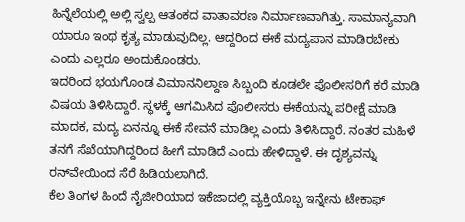ಹಿನ್ನೆಲೆಯಲ್ಲಿ ಅಲ್ಲಿ ಸ್ವಲ್ಪ ಆತಂಕದ ವಾತಾವರಣ ನಿರ್ಮಾಣವಾಗಿತ್ತು. ಸಾಮಾನ್ಯವಾಗಿ ಯಾರೂ ಇಂಥ ಕೃತ್ಯ ಮಾಡುವುದಿಲ್ಲ. ಆದ್ದರಿಂದ ಈಕೆ ಮದ್ಯಪಾನ ಮಾಡಿರಬೇಕು ಎಂದು ಎಲ್ಲರೂ ಅಂದುಕೊಂಡರು.
ಇದರಿಂದ ಭಯಗೊಂಡ ವಿಮಾನನಿಲ್ದಾಣ ಸಿಬ್ಬಂದಿ ಕೂಡಲೇ ಪೊಲೀಸರಿಗೆ ಕರೆ ಮಾಡಿ ವಿಷಯ ತಿಳಿಸಿದ್ದಾರೆ. ಸ್ಥಳಕ್ಕೆ ಆಗಮಿಸಿದ ಪೊಲೀಸರು ಈಕೆಯನ್ನು ಪರೀಕ್ಷೆ ಮಾಡಿ ಮಾದಕ, ಮದ್ಯ ಏನನ್ನೂ ಈಕೆ ಸೇವನೆ ಮಾಡಿಲ್ಲ ಎಂದು ತಿಳಿಸಿದ್ದಾರೆ. ನಂತರ ಮಹಿಳೆ ತನಗೆ ಸೆಖೆಯಾಗಿದ್ದರಿಂದ ಹೀಗೆ ಮಾಡಿದೆ ಎಂದು ಹೇಳಿದ್ದಾಳೆ. ಈ ದೃಶ್ಯವನ್ನು ರನ್‌ವೇಯಿಂದ ಸೆರೆ ಹಿಡಿಯಲಾಗಿದೆ.
ಕೆಲ ತಿಂಗಳ ಹಿಂದೆ ನೈಜೀರಿಯಾದ ಇಕೆಜಾದಲ್ಲಿ ವ್ಯಕ್ತಿಯೊಬ್ಬ ಇನ್ನೇನು ಟೇಕಾಫ್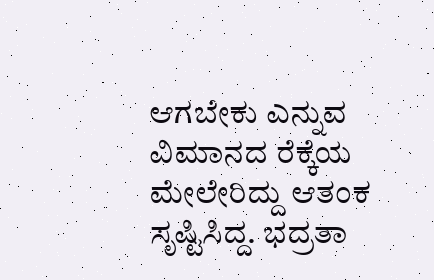ಆಗಬೇಕು ಎನ್ನುವ ವಿಮಾನದ ರೆಕ್ಕೆಯ ಮೇಲೇರಿದ್ದು ಆತಂಕ ಸೃಷ್ಟಿಸಿದ್ದ. ಭದ್ರತಾ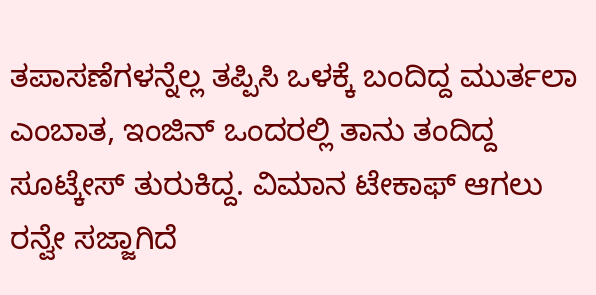ತಪಾಸಣೆಗಳನ್ನೆಲ್ಲ ತಪ್ಪಿಸಿ ಒಳಕ್ಕೆ ಬಂದಿದ್ದ ಮುರ್ತಲಾ ಎಂಬಾತ, ಇಂಜಿನ್ ಒಂದರಲ್ಲಿ ತಾನು ತಂದಿದ್ದ ಸೂಟ್ಕೇಸ್ ತುರುಕಿದ್ದ. ವಿಮಾನ ಟೇಕಾಫ್ ಆಗಲು ರನ್ವೇ ಸಜ್ಜಾಗಿದೆ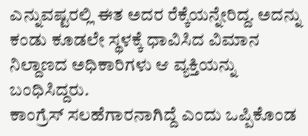ಎನ್ನುವಷ್ಟರಲ್ಲಿ ಈತ ಅದರ ರೆಕ್ಕೆಯನ್ನೇರಿದ್ದ. ಅದನ್ನು ಕಂಡು ಕೂಡಲೇ ಸ್ಥಳಕ್ಕೆ ಧಾವಿಸಿದ ವಿಮಾನ ನಿಲ್ದಾಣದ ಅಧಿಕಾರಿಗಳು ಆ ವ್ಯಕ್ತಿಯನ್ನು ಬಂಧಿಸಿದ್ದರು.
ಕಾಂಗ್ರೆಸ್‌ ಸಲಹೆಗಾರನಾಗಿದ್ದೆ ಎಂದು ಒಪ್ಪಿಕೊಂಡ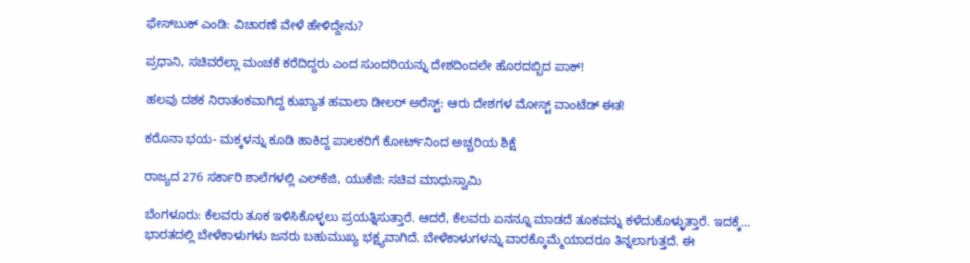ಫೇಸ್‌ಬುಕ್‌ ಎಂಡಿ: ವಿಚಾರಣೆ ವೇಳೆ ಹೇಳಿದ್ದೇನು?

ಪ್ರಧಾನಿ, ಸಚಿವರೆಲ್ಲಾ ಮಂಚಕೆ ಕರೆದಿದ್ದರು ಎಂದ ಸುಂದರಿಯನ್ನು ದೇಶದಿಂದಲೇ ಹೊರದಬ್ಬಿದ ಪಾಕ್‌!

ಹಲವು ದಶಕ ನಿರಾತಂಕವಾಗಿದ್ದ ಕುಖ್ಯಾತ ಹವಾಲಾ ಡೀಲರ್ ಅರೆಸ್ಟ್‌: ಆರು ದೇಶಗಳ ಮೋಸ್ಟ್‌ ವಾಂಟೆಡ್‌ ಈತ!

ಕರೊನಾ ಭಯ- ಮಕ್ಕಳನ್ನು ಕೂಡಿ ಹಾಕಿದ್ದ ಪಾಲಕರಿಗೆ ಕೋರ್ಟ್‌ನಿಂದ ಅಚ್ಚರಿಯ ಶಿಕ್ಷೆ

ರಾಜ್ಯದ 276 ಸರ್ಕಾರಿ ಶಾಲೆಗಳಲ್ಲಿ ಎಲ್‌ಕೆಜಿ, ಯುಕೆಜಿ: ಸಚಿವ ಮಾಧುಸ್ವಾಮಿ

ಬೆಂಗಳೂರು: ಕೆಲವರು ತೂಕ ಇಳಿಸಿಕೊಳ್ಳಲು ಪ್ರಯತ್ನಿಸುತ್ತಾರೆ. ಆದರೆ, ಕೆಲವರು ಏನನ್ನೂ ಮಾಡದೆ ತೂಕವನ್ನು ಕಳೆದುಕೊಳ್ಳುತ್ತಾರೆ. ಇದಕ್ಕೆ…
ಭಾರತದಲ್ಲಿ ಬೇಳೆಕಾಳುಗಳು ಜನರು ಬಹುಮುಖ್ಯ ಭಕ್ಷ್ಯವಾಗಿದೆ. ಬೇಳೆಕಾಳುಗಳನ್ನು ವಾರಕ್ಕೊಮ್ಮೆಯಾದರೂ ತಿನ್ನಲಾಗುತ್ತದೆ. ಈ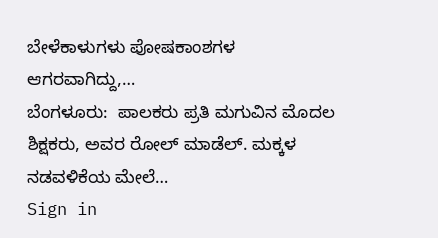ಬೇಳೆಕಾಳುಗಳು ಪೋಷಕಾಂಶಗಳ ಆಗರವಾಗಿದ್ದು,…
ಬೆಂಗಳೂರು:  ಪಾಲಕರು ಪ್ರತಿ ಮಗುವಿನ ಮೊದಲ ಶಿಕ್ಷಕರು, ಅವರ ರೋಲ್ ಮಾಡೆಲ್. ಮಕ್ಕಳ ನಡವಳಿಕೆಯ ಮೇಲೆ…
Sign in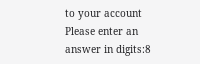to your account
Please enter an answer in digits:8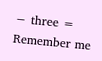− three =
Remember me